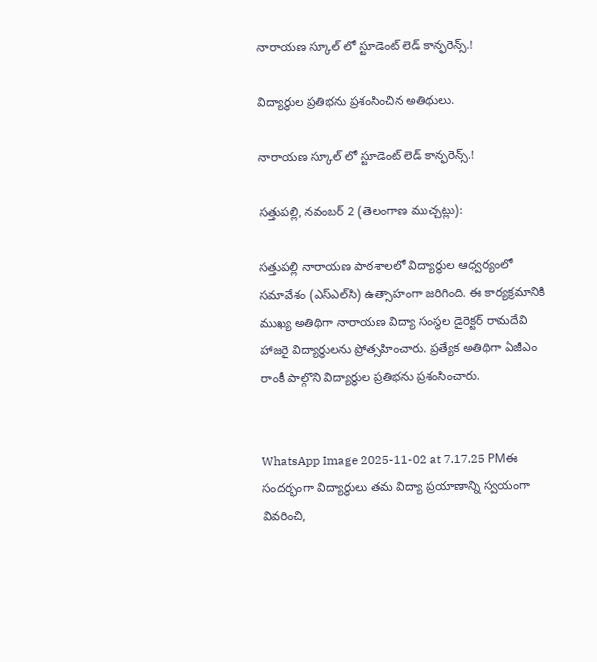నారాయణ స్కూల్ లో స్టూడెంట్ లెడ్ కాన్ఫరెన్స్.!

విద్యార్థుల ప్రతిభను ప్రశంసించిన అతిథులు.

నారాయణ స్కూల్ లో స్టూడెంట్ లెడ్ కాన్ఫరెన్స్.!

సత్తుపల్లి, నవంబర్‌ 2 (తెలంగాణ ముచ్చట్లు):

సత్తుపల్లి నారాయణ పాఠశాలలో విద్యార్థుల ఆధ్వర్యంలో సమావేశం (ఎస్‌ఎల్‌సి) ఉత్సాహంగా జరిగింది. ఈ కార్యక్రమానికి ముఖ్య అతిథిగా నారాయణ విద్యా సంస్థల డైరెక్టర్ రామదేవి హాజరై విద్యార్థులను ప్రోత్సహించారు. ప్రత్యేక అతిథిగా ఏజీఎం రాంకీ పాల్గొని విద్యార్థుల ప్రతిభను ప్రశంసించారు.


WhatsApp Image 2025-11-02 at 7.17.25 PMఈ సందర్భంగా విద్యార్థులు తమ విద్యా ప్రయాణాన్ని స్వయంగా వివరించి,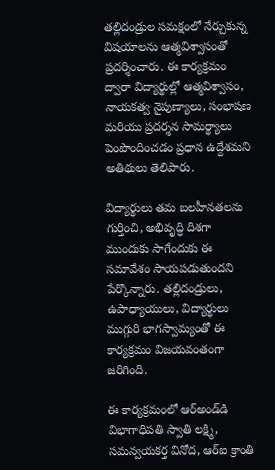తల్లిదండ్రుల సమక్షంలో నేర్చుకున్న విషయాలను ఆత్మవిశ్వాసంతో ప్రదర్శించారు. ఈ కార్యక్రమం ద్వారా విద్యార్థుల్లో ఆత్మవిశ్వాసం, నాయకత్వ నైపుణ్యాలు, సంభాషణ మరియు ప్రదర్శన సామర్థ్యాలు పెంపొందించడం ప్రధాన ఉద్దేశమని అతిథులు తెలిపారు.

విద్యార్థులు తమ బలహీనతలను గుర్తించి, అభివృద్ధి దిశగా ముందుకు సాగేందుకు ఈ సమావేశం సాయపడుతుందని పేర్కొన్నారు. తల్లిదండ్రులు, ఉపాధ్యాయులు, విద్యార్థులు ముగ్గురి భాగస్వామ్యంతో ఈ కార్యక్రమం విజయవంతంగా జరిగింది.

ఈ కార్యక్రమంలో ఆర్‌అండ్‌డి విభాగాధిపతి స్వాతి లక్ష్మి, సమన్వయకర్త వినోద, ఆర్‌ఐ క్రాంతి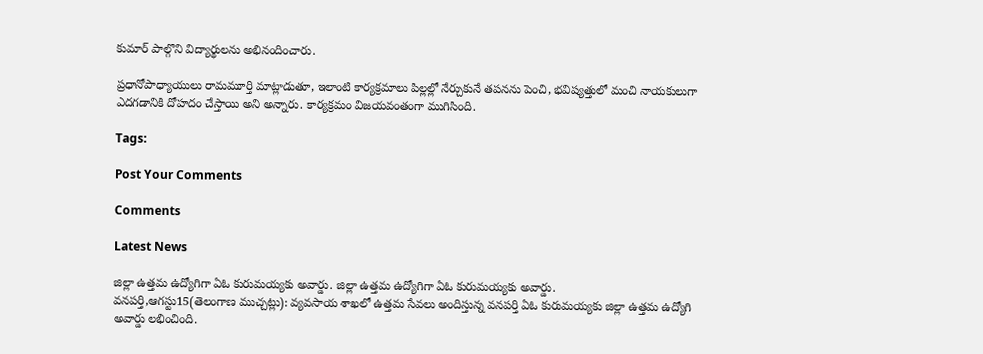కుమార్ పాల్గొని విద్యార్థులను అభినందించారు.

ప్రధానోపాధ్యాయులు రామమూర్తి మాట్లాడుతూ, ఇలాంటి కార్యక్రమాలు పిల్లల్లో నేర్చుకునే తపనను పెంచి, భవిష్యత్తులో మంచి నాయకులుగా ఎదగడానికి దోహదం చేస్తాయి అని అన్నారు. కార్యక్రమం విజయవంతంగా ముగిసింది.

Tags:

Post Your Comments

Comments

Latest News

జిల్లా ఉత్తమ ఉద్యోగిగా ఏఓ కురుమయ్యకు అవార్డు. జిల్లా ఉత్తమ ఉద్యోగిగా ఏఓ కురుమయ్యకు అవార్డు.
వనపర్తి,ఆగస్టు15(తెలంగాణ ముచ్చట్లు): వ్యవసాయ శాఖలో ఉత్తమ సేవలు అందిస్తున్న వనపర్తి ఏఓ కురుమయ్యకు జిల్లా ఉత్తమ ఉద్యోగి అవార్డు లభించింది.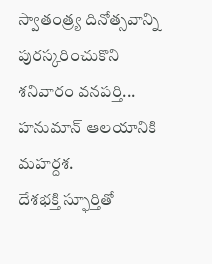స్వాతంత్ర్య దినోత్సవాన్ని పురస్కరించుకొని శనివారం వనపర్తి...
హనుమాన్ ఆలయానికి మహర్దశ.
దేశభక్తి స్ఫూర్తితో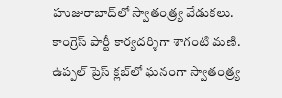హుజురాబాద్‌లో స్వాతంత్ర్య వేడుకలు.
కాంగ్రెస్ పార్టీ కార్యదర్శిగా శాగంటి మణి.
ఉప్పల్ ప్రెస్ క్లబ్‌లో ఘనంగా స్వాతంత్ర్య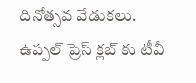దినోత్సవ వేడుకలు.
ఉప్పల్ ప్రెస్ క్లబ్‌ కు టీవీ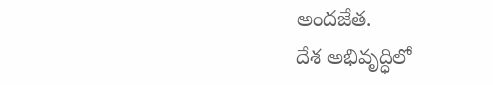అందజేత.
దేశ అభివృద్ధిలో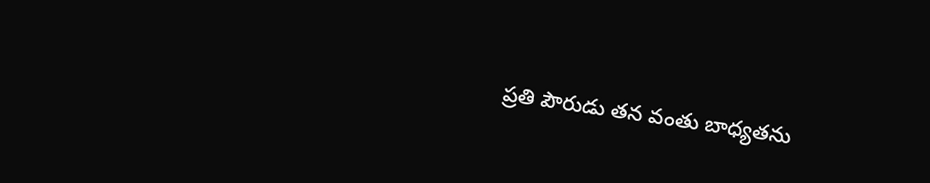ప్రతి పౌరుడు తన వంతు బాధ్యతను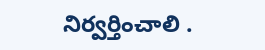నిర్వర్తించాలి .